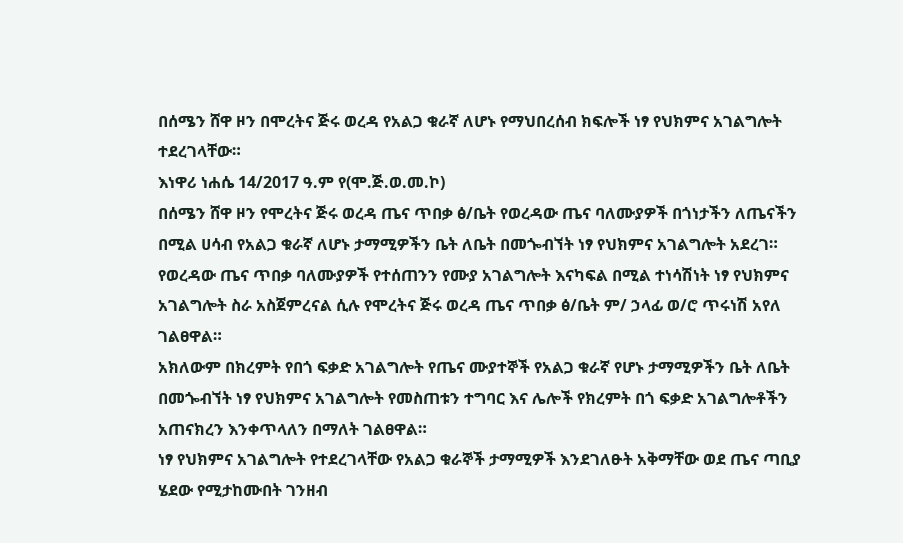በሰሜን ሸዋ ዞን በሞረትና ጅሩ ወረዳ የአልጋ ቁራኛ ለሆኑ የማህበረሰብ ክፍሎች ነፃ የህክምና አገልግሎት ተደረገላቸው።
እነዋሪ ነሐሴ 14/2017 ዓ.ም የ(ሞ.ጅ.ወ.መ.ኮ)
በሰሜን ሸዋ ዞን የሞረትና ጅሩ ወረዳ ጤና ጥበቃ ፅ/ቤት የወረዳው ጤና ባለሙያዎች በጎነታችን ለጤናችን በሚል ሀሳብ የአልጋ ቁራኛ ለሆኑ ታማሚዎችን ቤት ለቤት በመጐብኘት ነፃ የህክምና አገልግሎት አደረገ።
የወረዳው ጤና ጥበቃ ባለሙያዎች የተሰጠንን የሙያ አገልግሎት እናካፍል በሚል ተነሳሽነት ነፃ የህክምና አገልግሎት ስራ አስጀምረናል ሲሉ የሞረትና ጅሩ ወረዳ ጤና ጥበቃ ፅ/ቤት ም/ ኃላፊ ወ/ሮ ጥሩነሽ አየለ ገልፀዋል።
አክለውም በክረምት የበጎ ፍቃድ አገልግሎት የጤና ሙያተኞች የአልጋ ቁራኛ የሆኑ ታማሚዎችን ቤት ለቤት በመጐብኘት ነፃ የህክምና አገልግሎት የመስጠቱን ተግባር እና ሌሎች የክረምት በጎ ፍቃድ አገልግሎቶችን አጠናክረን እንቀጥላለን በማለት ገልፀዋል።
ነፃ የህክምና አገልግሎት የተደረገላቸው የአልጋ ቁራኞች ታማሚዎች እንደገለፁት አቅማቸው ወደ ጤና ጣቢያ ሄደው የሚታከሙበት ገንዘብ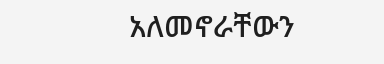አለመኖራቸውን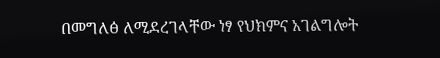በመግለፅ ለሚደረገላቸው ነፃ የህክምና አገልግሎት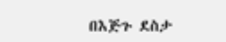በእጅጉ ደስታ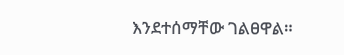እንደተሰማቸው ገልፀዋል።